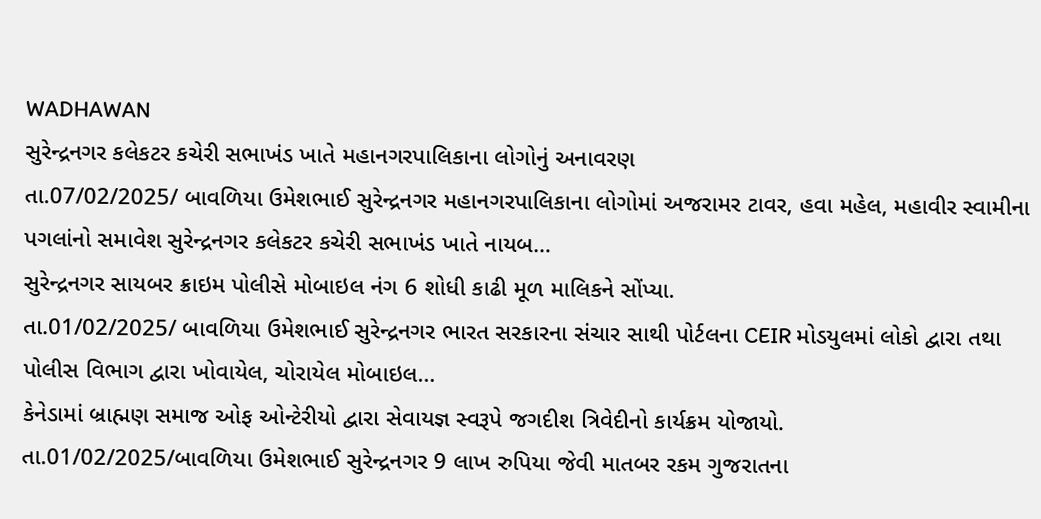WADHAWAN
સુરેન્દ્રનગર કલેકટર કચેરી સભાખંડ ખાતે મહાનગરપાલિકાના લોગોનું અનાવરણ
તા.07/02/2025/ બાવળિયા ઉમેશભાઈ સુરેન્દ્રનગર મહાનગરપાલિકાના લોગોમાં અજરામર ટાવર, હવા મહેલ, મહાવીર સ્વામીના પગલાંનો સમાવેશ સુરેન્દ્રનગર કલેકટર કચેરી સભાખંડ ખાતે નાયબ…
સુરેન્દ્રનગર સાયબર ક્રાઇમ પોલીસે મોબાઇલ નંગ 6 શોધી કાઢી મૂળ માલિકને સોંપ્યા.
તા.01/02/2025/ બાવળિયા ઉમેશભાઈ સુરેન્દ્રનગર ભારત સરકારના સંચાર સાથી પોર્ટલના CEIR મોડયુલમાં લોકો દ્વારા તથા પોલીસ વિભાગ દ્વારા ખોવાયેલ, ચોરાયેલ મોબાઇલ…
કેનેડામાં બ્રાહ્મણ સમાજ ઓફ ઓન્ટેરીયો દ્વારા સેવાયજ્ઞ સ્વરૂપે જગદીશ ત્રિવેદીનો કાર્યક્રમ યોજાયો.
તા.01/02/2025/બાવળિયા ઉમેશભાઈ સુરેન્દ્રનગર 9 લાખ રુપિયા જેવી માતબર રકમ ગુજરાતના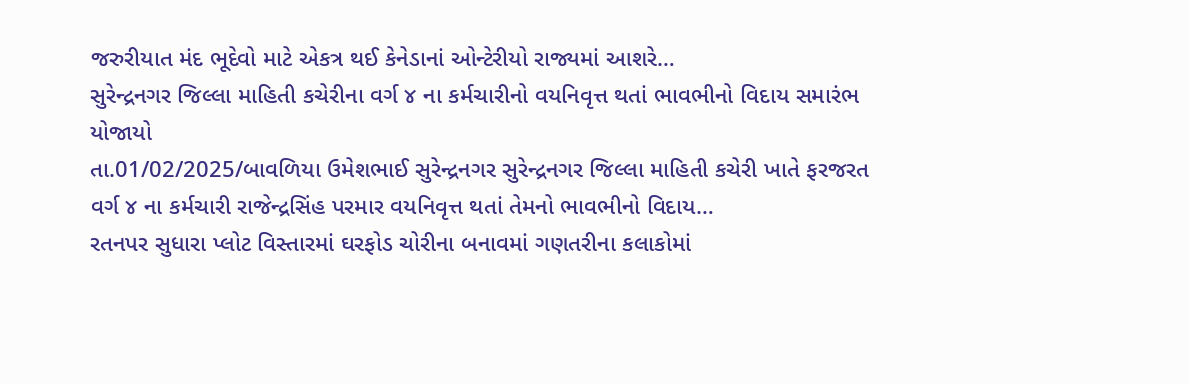જરુરીયાત મંદ ભૂદેવો માટે એકત્ર થઈ કેનેડાનાં ઓન્ટેરીયો રાજ્યમાં આશરે…
સુરેન્દ્રનગર જિલ્લા માહિતી કચેરીના વર્ગ ૪ ના કર્મચારીનો વયનિવૃત્ત થતાં ભાવભીનો વિદાય સમારંભ યોજાયો
તા.01/02/2025/બાવળિયા ઉમેશભાઈ સુરેન્દ્રનગર સુરેન્દ્રનગર જિલ્લા માહિતી કચેરી ખાતે ફરજરત વર્ગ ૪ ના કર્મચારી રાજેન્દ્રસિંહ પરમાર વયનિવૃત્ત થતાં તેમનો ભાવભીનો વિદાય…
રતનપર સુધારા પ્લોટ વિસ્તારમાં ઘરફોડ ચોરીના બનાવમાં ગણતરીના કલાકોમાં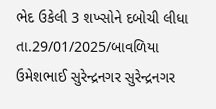ભેદ ઉકેલી 3 શખ્સોને દબોચી લીધા
તા.29/01/2025/બાવળિયા ઉમેશભાઈ સુરેન્દ્રનગર સુરેન્દ્રનગર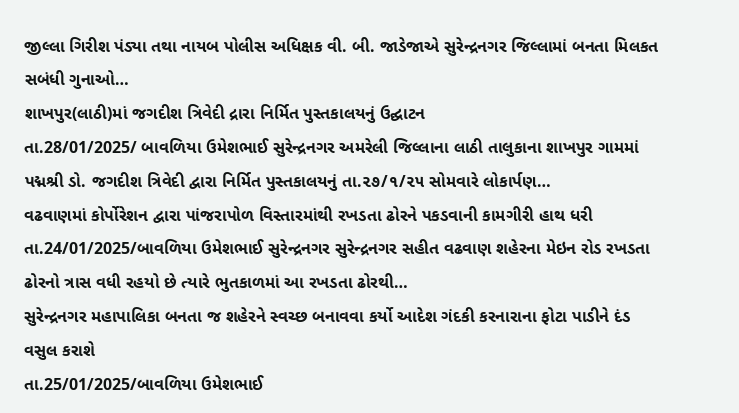જીલ્લા ગિરીશ પંડ્યા તથા નાયબ પોલીસ અધિક્ષક વી. બી. જાડેજાએ સુરેન્દ્રનગર જિલ્લામાં બનતા મિલકત સબંધી ગુનાઓ…
શાખપુર(લાઠી)માં જગદીશ ત્રિવેદી દ્રારા નિર્મિત પુસ્તકાલયનું ઉદ્ઘાટન
તા.28/01/2025/ બાવળિયા ઉમેશભાઈ સુરેન્દ્રનગર અમરેલી જિલ્લાના લાઠી તાલુકાના શાખપુર ગામમાં પદ્મશ્રી ડો. જગદીશ ત્રિવેદી દ્વારા નિર્મિત પુસ્તકાલયનું તા.૨૭/૧/૨૫ સોમવારે લોકાર્પણ…
વઢવાણમાં કોર્પોરેશન દ્વારા પાંજરાપોળ વિસ્તારમાંથી રખડતા ઢોરને પકડવાની કામગીરી હાથ ધરી
તા.24/01/2025/બાવળિયા ઉમેશભાઈ સુરેન્દ્રનગર સુરેન્દ્રનગર સહીત વઢવાણ શહેરના મેઇન રોડ રખડતા ઢોરનો ત્રાસ વધી રહયો છે ત્યારે ભુતકાળમાં આ રખડતા ઢોરથી…
સુરેન્દ્રનગર મહાપાલિકા બનતા જ શહેરને સ્વચ્છ બનાવવા કર્યો આદેશ ગંદકી કરનારાના ફોટા પાડીને દંડ વસુલ કરાશે
તા.25/01/2025/બાવળિયા ઉમેશભાઈ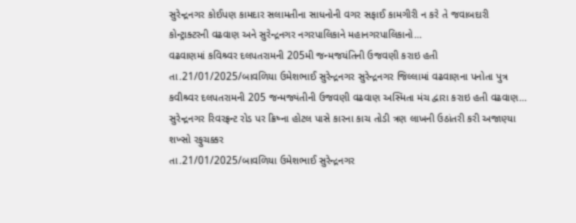સુરેન્દ્રનગર કોઈપણ કામદાર સલામતીના સાધનોની વગર સફાઈ કામગીરી ન કરે તે જવાબદારી કોન્ટ્રાક્ટરની વઢવાણ અને સુરેન્દ્રનગર નગરપાલિકાને મહાનગરપાલિકાનો…
વઢવાણમાં કવિશ્ર્વર દલપતરામની 205મી જન્મજયંતિની ઉજવણી કરાઇ હતી
તા.21/01/2025/બાવળિયા ઉમેશભાઈ સુરેન્દ્રનગર સુરેન્દ્રનગર જિલ્લામાં વઢવાણના પનોતા પુત્ર કવીશ્ર્વર દલપતરામની 205 જન્મજ્યંતીની ઉજવણી વઢવાણ અસ્મિતા મંચ દ્વારા કરાઇ હતી વઢવાણ…
સુરેન્દ્રનગર રિવરફ્રન્ટ રોડ પર ક્રિષ્ના હોટલ પાસે કારના કાચ તોડી ત્રણ લાખની ઉઠાંતરી કરી અજાણ્યા શખ્સો રફુચક્કર
તા.21/01/2025/બાવળિયા ઉમેશભાઈ સુરેન્દ્રનગર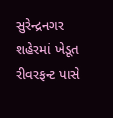સુરેન્દ્રનગર શહેરમાં ખેડૂત રીવરફન્ટ પાસે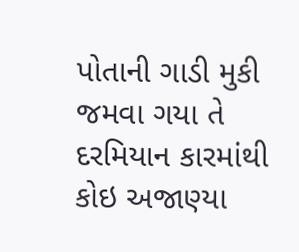પોતાની ગાડી મુકી જમવા ગયા તે દરમિયાન કારમાંથી કોઇ અજાણ્યા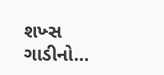શખ્સ ગાડીનો…